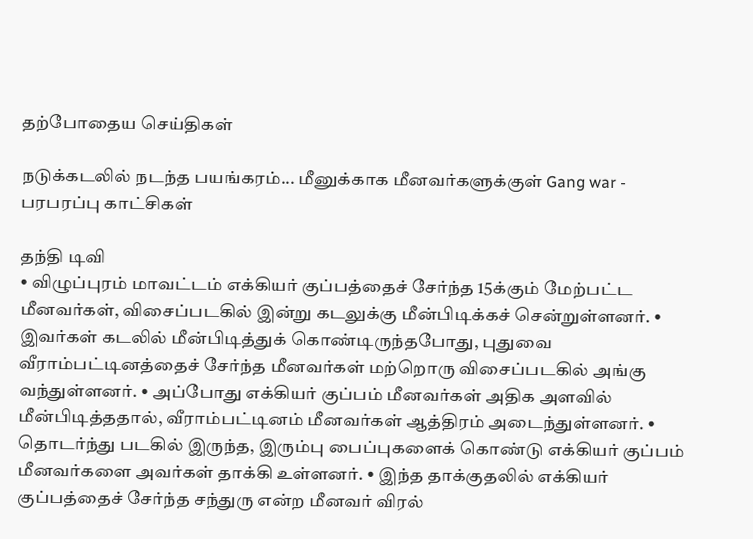தற்போதைய செய்திகள்

நடுக்கடலில் நடந்த பயங்கரம்... மீனுக்காக மீனவர்களுக்குள் Gang war - பரபரப்பு காட்சிகள்

தந்தி டிவி
• விழுப்புரம் மாவட்டம் எக்கியர் குப்பத்தைச் சேர்ந்த 15க்கும் மேற்பட்ட மீனவர்கள், விசைப்படகில் இன்று கடலுக்கு மீன்பிடிக்கச் சென்றுள்ளனர். • இவர்கள் கடலில் மீன்பிடித்துக் கொண்டிருந்தபோது, புதுவை வீராம்பட்டினத்தைச் சேர்ந்த மீனவர்கள் மற்றொரு விசைப்படகில் அங்கு வந்துள்ளனர். • அப்போது எக்கியர் குப்பம் மீனவர்கள் அதிக அளவில் மீன்பிடித்ததால், வீராம்பட்டினம் மீனவர்கள் ஆத்திரம் அடைந்துள்ளனர். • தொடர்ந்து படகில் இருந்த, இரும்பு பைப்புகளைக் கொண்டு எக்கியர் குப்பம் மீனவர்களை அவர்கள் தாக்கி உள்ளனர். • இந்த தாக்குதலில் எக்கியர் குப்பத்தைச் சேர்ந்த சந்துரு என்ற மீனவர் விரல்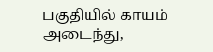பகுதியில் காயம் அடைந்து,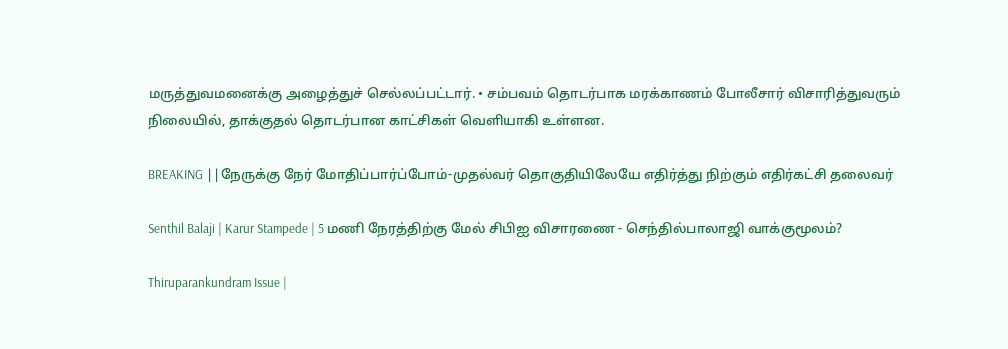மருத்துவமனைக்கு அழைத்துச் செல்லப்பட்டார். • சம்பவம் தொடர்பாக மரக்காணம் போலீசார் விசாரித்துவரும் நிலையில், தாக்குதல் தொடர்பான காட்சிகள் வெளியாகி உள்ளன.

BREAKING ||நேருக்கு நேர் மோதிப்பார்ப்போம்-முதல்வர் தொகுதியிலேயே எதிர்த்து நிற்கும் எதிர்கட்சி தலைவர்

Senthil Balaji | Karur Stampede | 5 மணி நேரத்திற்கு மேல் சிபிஐ விசாரணை - செந்தில்பாலாஜி வாக்குமூலம்?

Thiruparankundram Issue |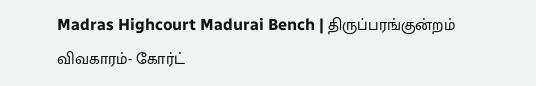Madras Highcourt Madurai Bench | திருப்பரங்குன்றம் விவகாரம்- கோர்ட்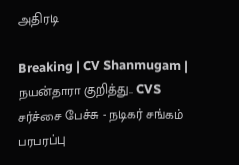அதிரடி

Breaking | CV Shanmugam | நயன்தாரா குறித்து.. CVS சர்ச்சை பேச்சு - நடிகர் சங்கம் பரபரப்பு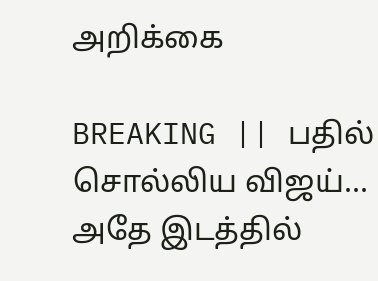அறிக்கை

BREAKING || பதில் சொல்லிய விஜய்... அதே இடத்தில்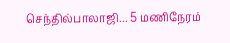செந்தில்பாலாஜி... 5 மணிநேரம்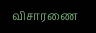விசாரணை